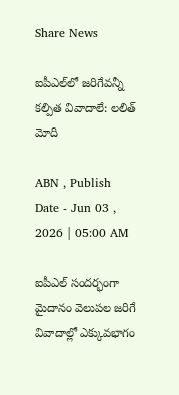Share News

ఐపీఎల్‌లో జరిగేవన్నీ కల్పిత వివాదాలే: లలిత్‌ మోదీ

ABN , Publish Date - Jun 03 , 2026 | 05:00 AM

ఐపీఎల్‌ సందర్భంగా మైదానం వెలుపల జరిగే వివాదాల్లో ఎక్కువభాగం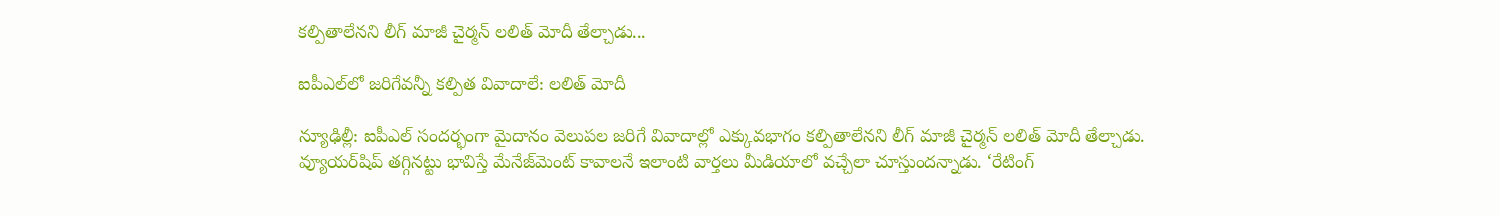కల్పితాలేనని లీగ్‌ మాజీ చైర్మన్‌ లలిత్‌ మోదీ తేల్చాడు...

ఐపీఎల్‌లో జరిగేవన్నీ కల్పిత వివాదాలే: లలిత్‌ మోదీ

న్యూఢిల్లీ: ఐపీఎల్‌ సందర్భంగా మైదానం వెలుపల జరిగే వివాదాల్లో ఎక్కువభాగం కల్పితాలేనని లీగ్‌ మాజీ చైర్మన్‌ లలిత్‌ మోదీ తేల్చాడు. వ్యూయర్‌షిప్‌ తగ్గినట్టు భావిస్తే మేనేజ్‌మెంట్‌ కావాలనే ఇలాంటి వార్తలు మీడియాలో వచ్చేలా చూస్తుందన్నాడు. ‘రేటింగ్‌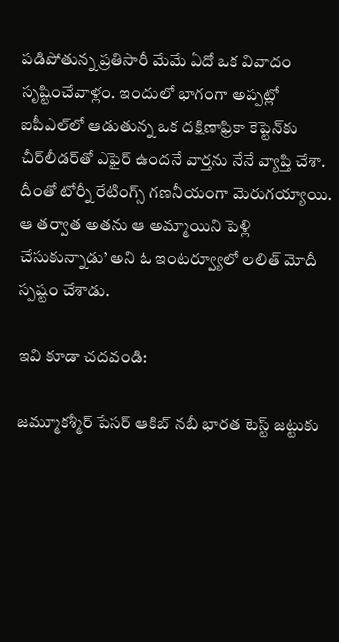పడిపోతున్న ప్రతిసారీ మేమే ఏదో ఒక వివాదం సృష్టించేవాళ్లం. ఇందులో భాగంగా అప్పట్లో ఐపీఎల్‌లో ఆడుతున్న ఒక దక్షిణాఫ్రికా కెప్టెన్‌కు చీర్‌లీడర్‌తో ఎఫైర్‌ ఉందనే వార్తను నేనే వ్యాప్తి చేశా. దీంతో టోర్నీ రేటింగ్స్‌ గణనీయంగా మెరుగయ్యాయి. ఆ తర్వాత అతను ఆ అమ్మాయిని పెళ్లి చేసుకున్నాడు’ అని ఓ ఇంటర్వ్యూలో లలిత్‌ మోదీ స్పష్టం చేశాడు.

ఇవి కూడా చదవండి:

జమ్మూకశ్మీర్‌ పేసర్‌ ఆకిబ్ నబీ భారత టెస్ట్ జట్టుకు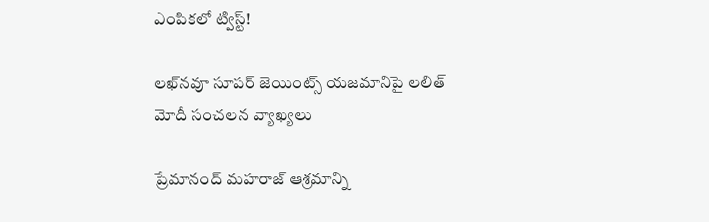ఎంపికలో ట్విస్ట్!

లఖ్‌నవూ సూపర్‌ జెయింట్స్ యజమానిపై లలిత్ మోదీ సంచలన వ్యాఖ్యలు

ప్రేమానంద్ మహరాజ్ ఆశ్రమాన్ని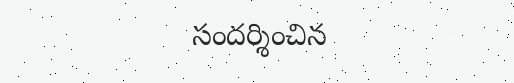సందర్శించిన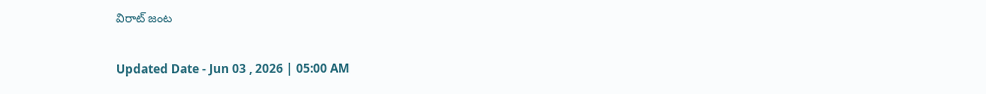విరాట్ జంట

Updated Date - Jun 03 , 2026 | 05:00 AM